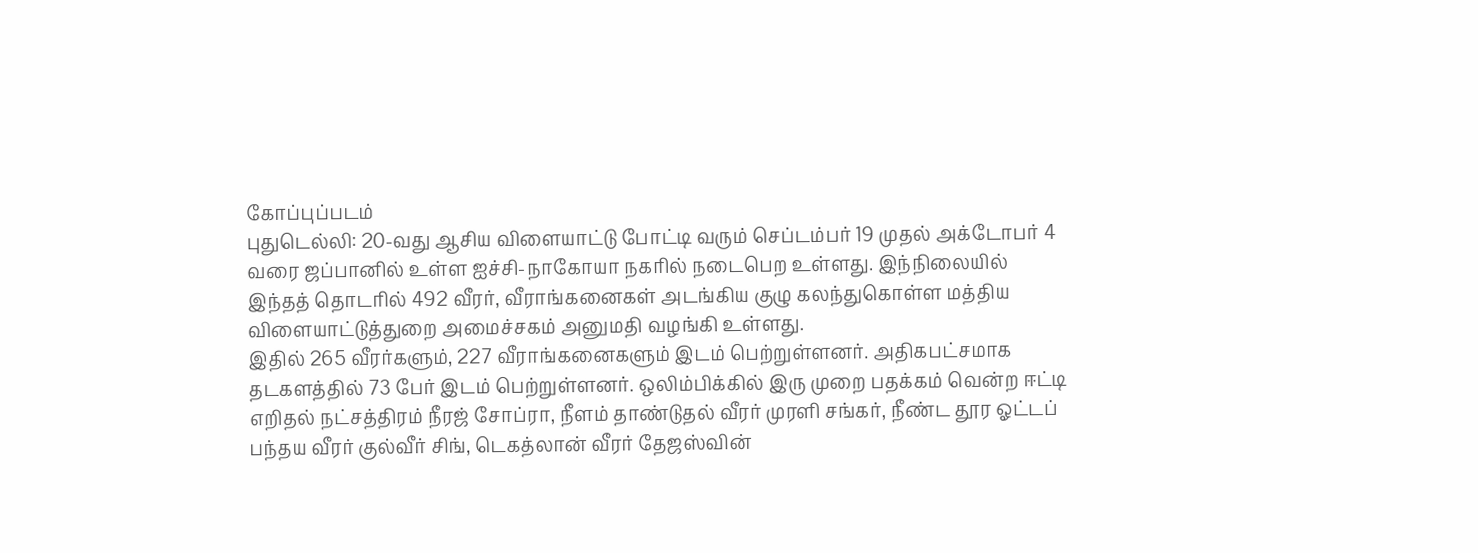கோப்புப்படம்
புதுடெல்லி: 20-வது ஆசிய விளையாட்டு போட்டி வரும் செப்டம்பர் 19 முதல் அக்டோபர் 4 வரை ஜப்பானில் உள்ள ஐச்சி-நாகோயா நகரில் நடைபெற உள்ளது. இந்நிலையில் இந்தத் தொடரில் 492 வீரர், வீராங்கனைகள் அடங்கிய குழு கலந்துகொள்ள மத்திய விளையாட்டுத்துறை அமைச்சகம் அனுமதி வழங்கி உள்ளது.
இதில் 265 வீரர்களும், 227 வீராங்கனைகளும் இடம் பெற்றுள்ளனர். அதிகபட்சமாக தடகளத்தில் 73 பேர் இடம் பெற்றுள்ளனர். ஒலிம்பிக்கில் இரு முறை பதக்கம் வென்ற ஈட்டி எறிதல் நட்சத்திரம் நீரஜ் சோப்ரா, நீளம் தாண்டுதல் வீரர் முரளி சங்கர், நீண்ட தூர ஓட்டப் பந்தய வீரர் குல்வீர் சிங், டெகத்லான் வீரர் தேஜஸ்வின்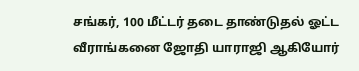சங்கர், 100 மீட்டர் தடை தாண்டுதல் ஓட்ட வீராங்கனை ஜோதி யாராஜி ஆகியோர்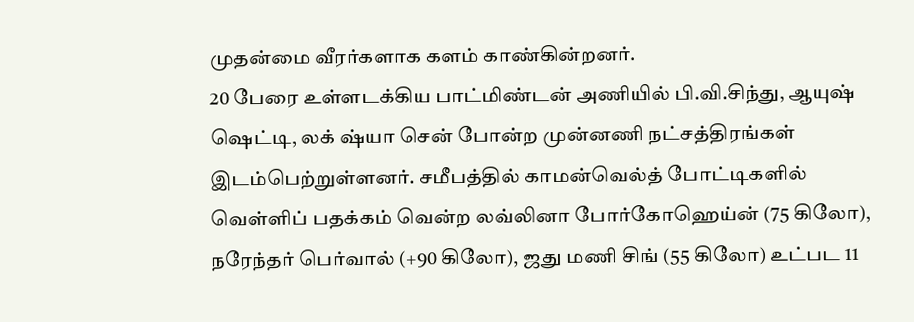முதன்மை வீரர்களாக களம் காண்கின்றனர்.
20 பேரை உள்ளடக்கிய பாட்மிண்டன் அணியில் பி.வி.சிந்து, ஆயுஷ் ஷெட்டி, லக் ஷ்யா சென் போன்ற முன்னணி நட்சத்திரங்கள் இடம்பெற்றுள்ளனர். சமீபத்தில் காமன்வெல்த் போட்டிகளில் வெள்ளிப் பதக்கம் வென்ற லவ்லினா போர்கோஹெய்ன் (75 கிலோ), நரேந்தர் பெர்வால் (+90 கிலோ), ஜது மணி சிங் (55 கிலோ) உட்பட 11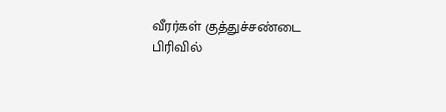வீரர்கள் குத்துச்சண்டை பிரிவில்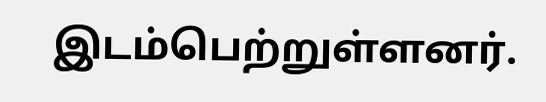இடம்பெற்றுள்ளனர்.